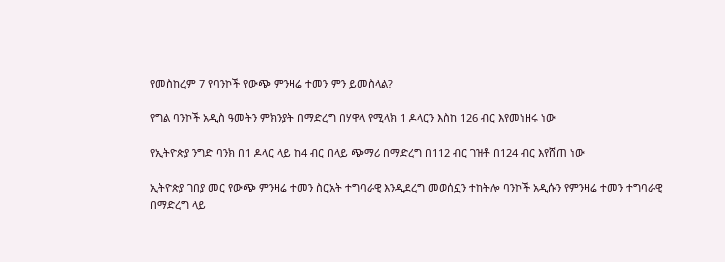የመስከረም 7 የባንኮች የውጭ ምንዛሬ ተመን ምን ይመስላል?

የግል ባንኮች አዲስ ዓመትን ምክንያት በማድረግ በሃዋላ የሚላክ 1 ዶላርን እስከ 126 ብር እየመነዘሩ ነው

የኢትዮጵያ ንግድ ባንክ በ1 ዶላር ላይ ከ4 ብር በላይ ጭማሪ በማድረግ በ112 ብር ገዝቶ በ124 ብር እየሸጠ ነው

ኢትዮጵያ ገበያ መር የውጭ ምንዛሬ ተመን ስርአት ተግባራዊ እንዲደረግ መወሰኗን ተከትሎ ባንኮች አዲሱን የምንዛሬ ተመን ተግባራዊ በማድረግ ላይ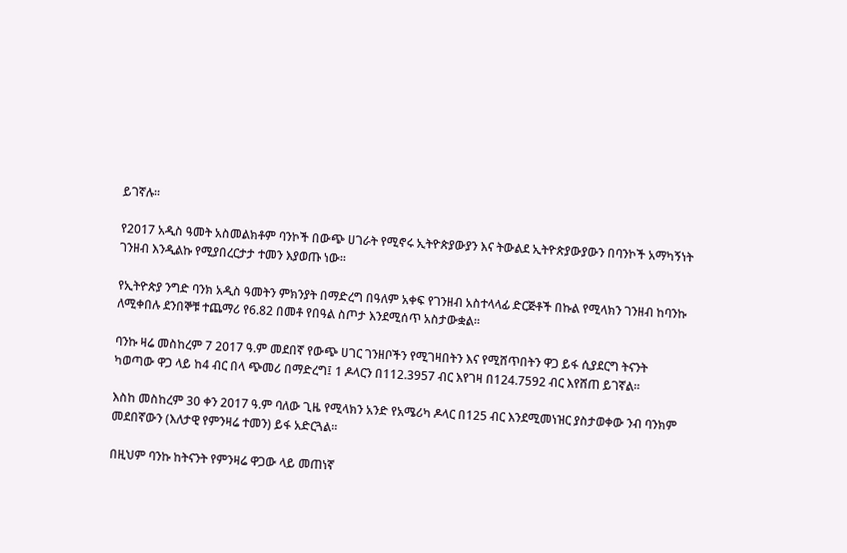ይገኛሉ።

የ2017 አዲስ ዓመት አስመልክቶም ባንኮች በውጭ ሀገራት የሚኖሩ ኢትዮጵያውያን እና ትውልደ ኢትዮጵያውያውን በባንኮች አማካኝነት ገንዘብ እንዲልኩ የሚያበረርታታ ተመን እያወጡ ነው።

የኢትዮጵያ ንግድ ባንክ አዲስ ዓመትን ምክንያት በማድረግ በዓለም አቀፍ የገንዘብ አስተላላፊ ድርጅቶች በኩል የሚላክን ገንዘብ ከባንኩ ለሚቀበሉ ደንበኞቹ ተጨማሪ የ6.82 በመቶ የበዓል ስጦታ እንደሚሰጥ አስታውቋል።

ባንኩ ዛሬ መስከረም 7 2017 ዓ.ም መደበኛ የውጭ ሀገር ገንዘቦችን የሚገዛበትን እና የሚሸጥበትን ዋጋ ይፋ ሲያደርግ ትናንት ካወጣው ዋጋ ላይ ከ4 ብር በላ ጭመሪ በማድረግ፤ 1 ዶላርን በ112.3957 ብር እየገዛ በ124.7592 ብር እየሸጠ ይገኛል።

እስከ መስከረም 30 ቀን 2017 ዓ.ም ባለው ጊዜ የሚላክን አንድ የአሜሪካ ዶላር በ125 ብር እንደሚመነዝር ያስታወቀው ንብ ባንክም መደበኛውን (እለታዊ የምንዛሬ ተመን) ይፋ አድርጓል።

በዚህም ባንኩ ከትናንት የምንዛሬ ዋጋው ላይ መጠነኛ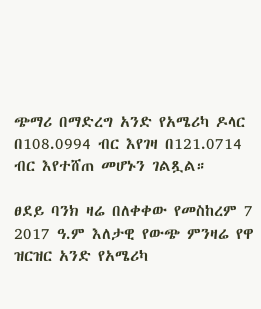ጭማሪ በማድረግ አንድ የአሜሪካ ዶላር በ108.0994 ብር እየገዛ በ121.0714 ብር እየተሸጠ መሆኑን ገልጿል።

ፀደይ ባንክ ዛሬ በለቀቀው የመስከረም 7 2017 ዓ.ም እለታዊ የውጭ ምንዛሬ የዋ ዝርዝር አንድ የአሜሪካ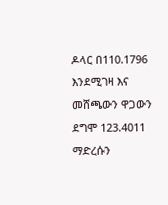ዶላር በ110.1796 እንደሚገዛ እና መሸጫውን ዋጋውን ደግሞ 123.4011 ማድረሱን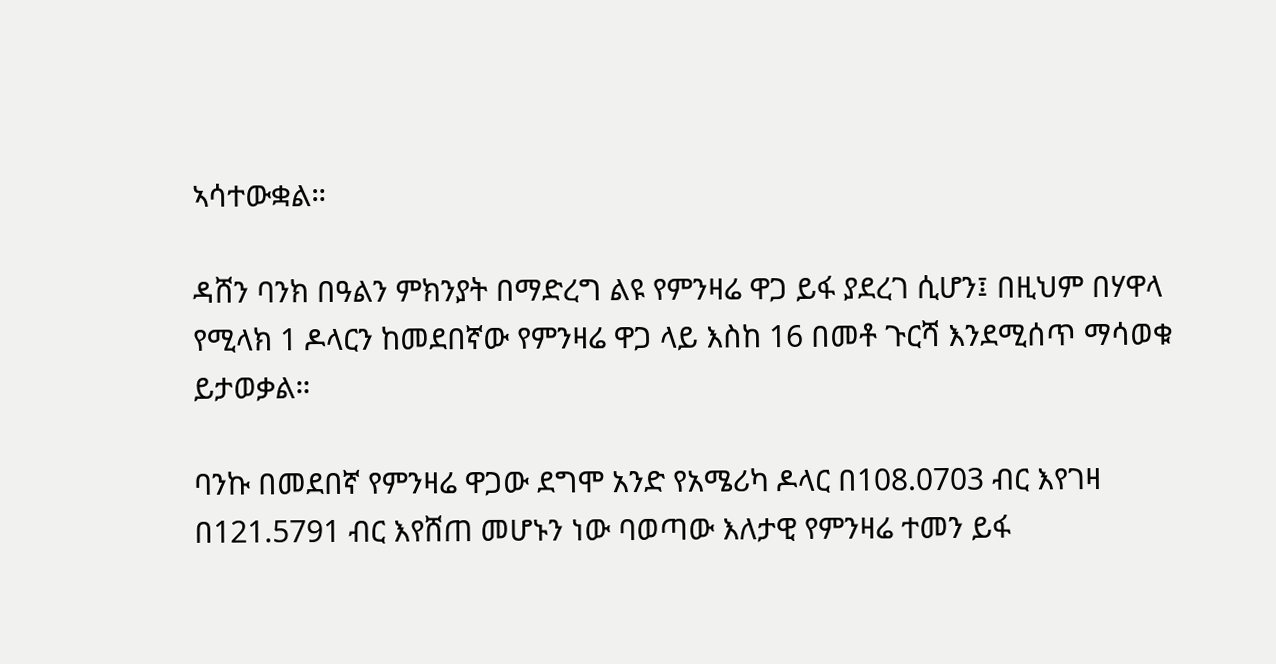ኣሳተውቋል።

ዳሸን ባንክ በዓልን ምክንያት በማድረግ ልዩ የምንዛሬ ዋጋ ይፋ ያደረገ ሲሆን፤ በዚህም በሃዋላ የሚላክ 1 ዶላርን ከመደበኛው የምንዛሬ ዋጋ ላይ እስከ 16 በመቶ ጉርሻ እንደሚሰጥ ማሳወቁ ይታወቃል።

ባንኩ በመደበኛ የምንዛሬ ዋጋው ደግሞ አንድ የአሜሪካ ዶላር በ108.0703 ብር እየገዛ በ121.5791 ብር እየሸጠ መሆኑን ነው ባወጣው እለታዊ የምንዛሬ ተመን ይፋ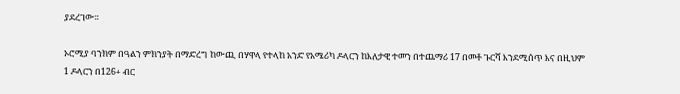ያደረገው።

ኦሮሚያ ባንክም በዓልን ምክንያት በማድረግ ከውጪ በሃዋላ የተላከ አንድ የአሜሪካ ዶላርን ከእለታዊ ተመን በተጨማሪ 17 በመቶ ጉርሻ እንደሚሰጥ እና በዚህም 1 ዶላርን በ126+ ብር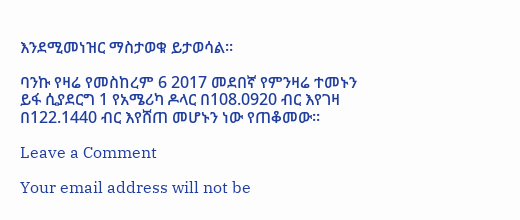እንደሚመነዝር ማስታወቁ ይታወሳል።

ባንኩ የዛሬ የመስከረም 6 2017 መደበኛ የምንዛሬ ተመኑን ይፋ ሲያደርግ 1 የአሜሪካ ዶላር በ108.0920 ብር እየገዛ በ122.1440 ብር እየሸጠ መሆኑን ነው የጠቆመው።

Leave a Comment

Your email address will not be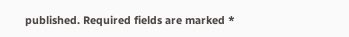published. Required fields are marked *